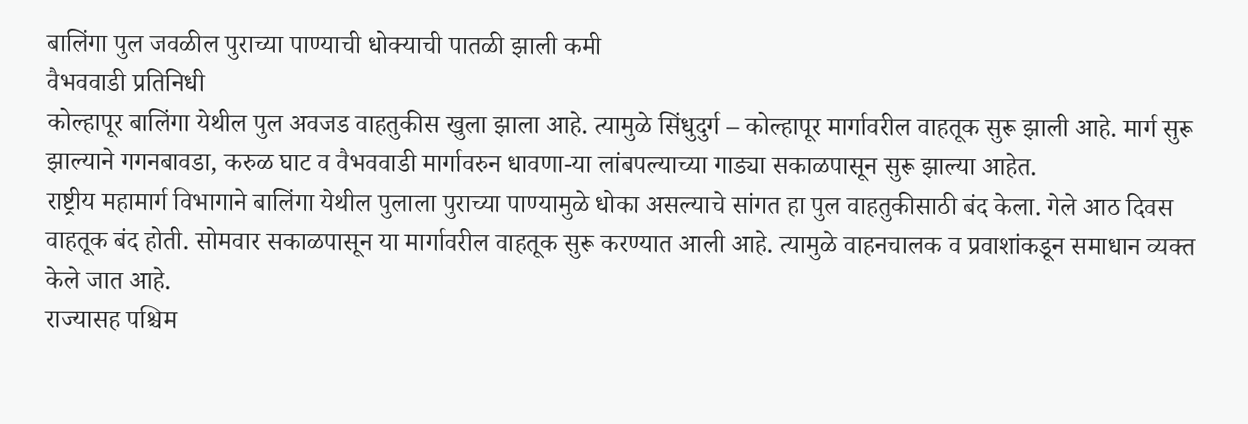बालिंगा पुल जवळील पुराच्या पाण्याची धोक्याची पातळी झाली कमी
वैभववाडी प्रतिनिधी
कोल्हापूर बालिंगा येथील पुल अवजड वाहतुकीस खुला झाला आहे. त्यामुळे सिंधुदुर्ग – कोल्हापूर मार्गावरील वाहतूक सुरू झाली आहे. मार्ग सुरू झाल्याने गगनबावडा, करुळ घाट व वैभववाडी मार्गावरुन धावणा-या लांबपल्याच्या गाड्या सकाळपासून सुरू झाल्या आहेत.
राष्ट्रीय महामार्ग विभागाने बालिंगा येथील पुलाला पुराच्या पाण्यामुळे धोका असल्याचे सांगत हा पुल वाहतुकीसाठी बंद केला. गेले आठ दिवस वाहतूक बंद होती. सोमवार सकाळपासून या मार्गावरील वाहतूक सुरू करण्यात आली आहे. त्यामुळे वाहनचालक व प्रवाशांकडून समाधान व्यक्त केले जात आहे.
राज्यासह पश्चिम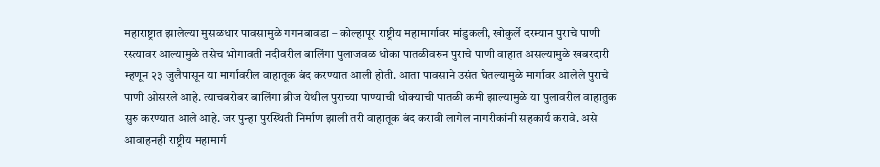महाराष्ट्रात झालेल्या मुसळधार पावसामुळे गगनबावडा – कोल्हापूर राष्ट्रीय महामार्गावर मांडुकली, खोकुर्ले दरम्यान पुराचे पाणी रस्त्यावर आल्यामुळे तसेच भोगावती नदीवरील बालिंगा पुलाजवळ धोका पातळीवरुन पुराचे पाणी वाहात असल्यामुळे खबरदारी म्हणून २३ जुलैपासून या मार्गावरील वाहातूक बंद करण्यात आली होती. आता पावसाने उसंत घेतल्यामुळे मार्गावर आलेले पुराचे पाणी ओसरले आहे. त्याचबरोबर बालिंगा ब्रीज येथील पुराच्या पाण्याची धोक्याची पातळी कमी झाल्यामुळे या पुलावरील वाहातुक सुरु करण्यात आले आहे. जर पुन्हा पुरस्थिती निर्माण झाली तरी वाहातूक बंद करावी लागेल नागरीकांनी सहकार्य करावे. असे आवाहनही राष्ट्रीय महामार्ग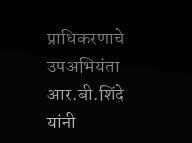प्राधिकरणाचे उपअभियंता आर.बी.शिंदे यांनी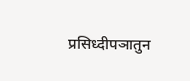प्रसिध्दीपञातुन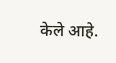केले आहे.